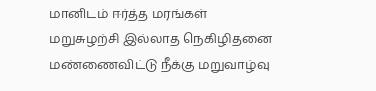மானிடம் ஈர்த்த மரங்கள்
மறுசுழற்சி இல்லாத நெகிழிதனை மண்ணைவிட்டு நீக்கு மறுவாழ்வு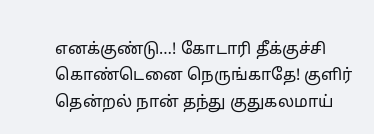எனக்குண்டு…! கோடாரி தீக்குச்சி கொண்டெனை நெருங்காதே! குளிர் தென்றல் நான் தந்து குதுகலமாய்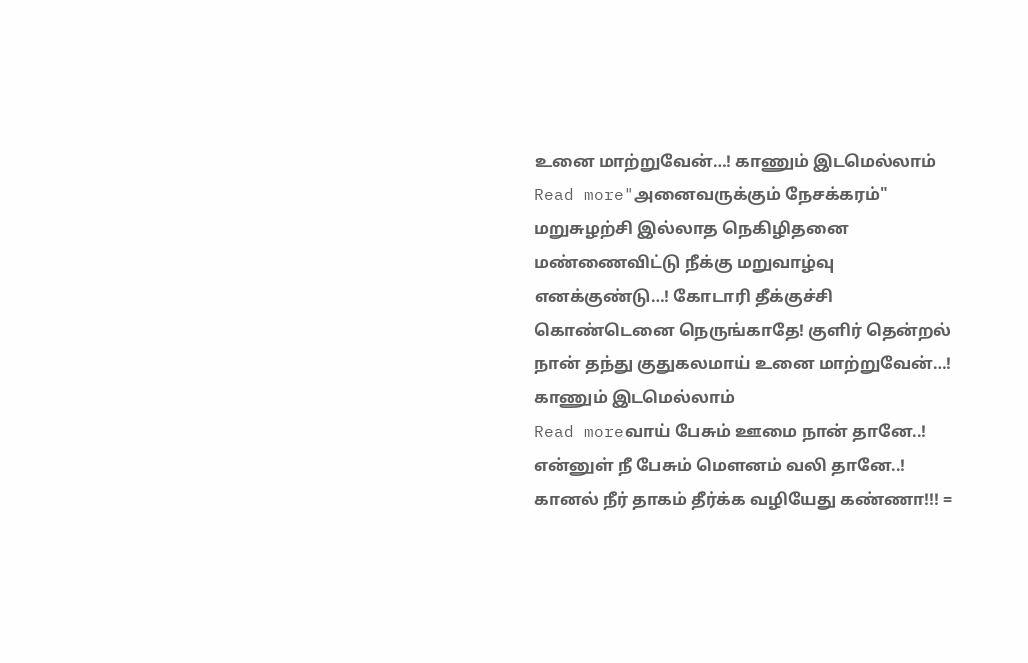உனை மாற்றுவேன்…! காணும் இடமெல்லாம்
Read more"அனைவருக்கும் நேசக்கரம்"
மறுசுழற்சி இல்லாத நெகிழிதனை மண்ணைவிட்டு நீக்கு மறுவாழ்வு எனக்குண்டு…! கோடாரி தீக்குச்சி கொண்டெனை நெருங்காதே! குளிர் தென்றல் நான் தந்து குதுகலமாய் உனை மாற்றுவேன்…! காணும் இடமெல்லாம்
Read moreவாய் பேசும் ஊமை நான் தானே..! என்னுள் நீ பேசும் மெளனம் வலி தானே..! கானல் நீர் தாகம் தீர்க்க வழியேது கண்ணா!!! =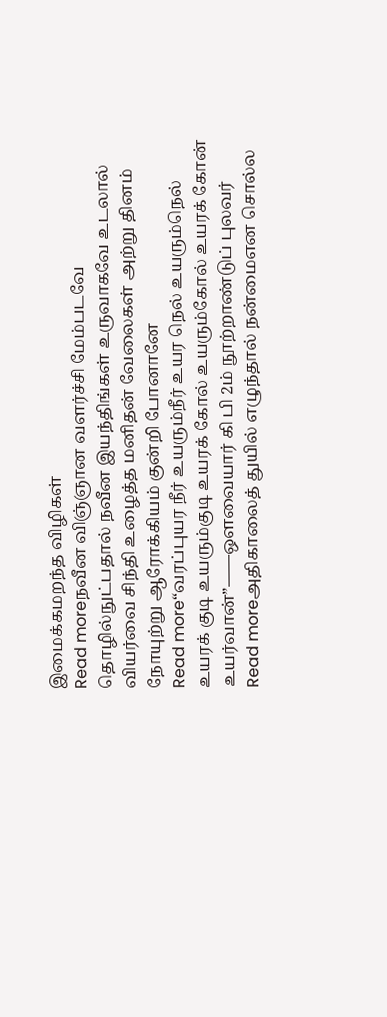இமைக்கமறந்த விழிகள்
Read moreநவீன விஞ்ஞான வளர்ச்சி மேம்படவே தொழில்நுட்பதால் நவீன இயந்திங்கள் உருவாகவே உடலால் வியர்வை சிந்தி உழைத்த மனிதன் வேலைகள் அற்று தினம் நோயுற்று ஆரோக்கியம் குன்றி போனானே
Read more“வரப்புயர நீர் உயரும்நீர் உயர நெல் உயரும்நெல் உயரக் குடி உயரும்குடி உயரக் கோல் உயரும்கோல் உயரக் கோன் உயர்வான்”——ஒளவையார் கி பி 2ம் நூற்றாண்டுப் புலவர்
Read moreஅதிகாலைத் துயில் எழுந்தால் நன்மைஎன சொல்ல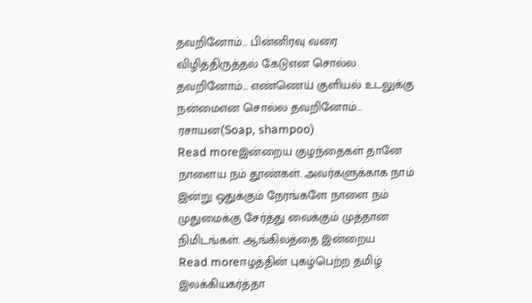தவறினோம்… பின்னிரவு வரை விழித்திருத்தல் கேடுஎன சொல்ல தவறினோம்… எண்ணெய் குளியல் உடலுக்கு நன்மைஎன சொல்ல தவறினோம்… ரசாயன(Soap, shampoo)
Read moreஇன்றைய குழந்தைகள் தானே நாளைய நம் தூண்கள். அவர்களுக்காக நாம் இன்று ஒதுக்கும் நேரங்களே நாளை நம் முதுமைக்கு சேர்த்து வைக்கும் முத்தான நிமிடங்கள். ஆங்கிலத்தை இன்றைய
Read moreஈழத்தின் புகழ்பெற்ற தமிழ் இலக்கியகர்த்தா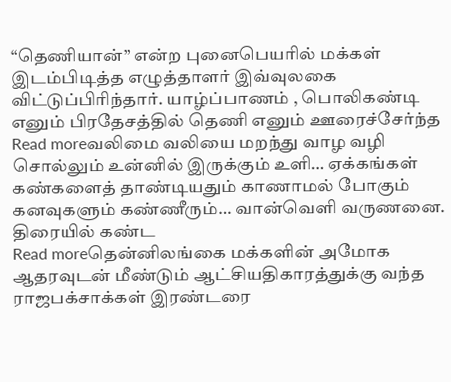“தெணியான்” என்ற புனைபெயரில் மக்கள் இடம்பிடித்த எழுத்தாளர் இவ்வுலகை விட்டுப்பிரிந்தார். யாழ்ப்பாணம் , பொலிகண்டி எனும் பிரதேசத்தில் தெணி எனும் ஊரைச்சேர்ந்த
Read moreவலிமை வலியை மறந்து வாழ வழி சொல்லும் உன்னில் இருக்கும் உளி… ஏக்கங்கள் கண்களைத் தாண்டியதும் காணாமல் போகும் கனவுகளும் கண்ணீரும்… வான்வெளி வருணனை. திரையில் கண்ட
Read moreதென்னிலங்கை மக்களின் அமோக ஆதரவுடன் மீண்டும் ஆட்சியதிகாரத்துக்கு வந்த ராஜபக்சாக்கள் இரண்டரை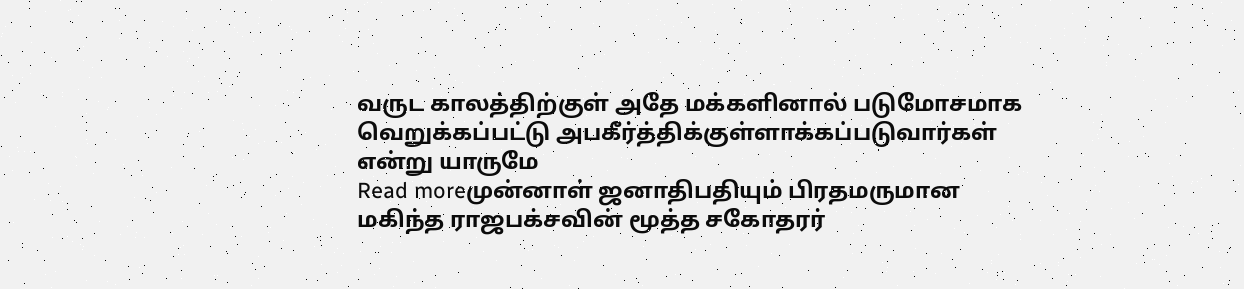வருட காலத்திற்குள் அதே மக்களினால் படுமோசமாக வெறுக்கப்பட்டு அபகீர்த்திக்குள்ளாக்கப்படுவார்கள் என்று யாருமே
Read moreமுன்னாள் ஜனாதிபதியும் பிரதமருமான மகிந்த ராஜபக்சவின் மூத்த சகோதரர்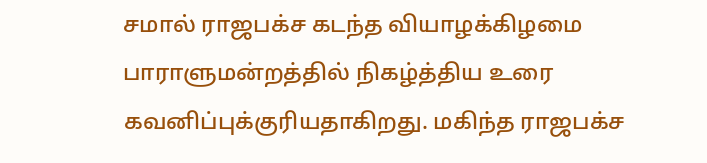சமால் ராஜபக்ச கடந்த வியாழக்கிழமை பாராளுமன்றத்தில் நிகழ்த்திய உரை கவனிப்புக்குரியதாகிறது. மகிந்த ராஜபக்ச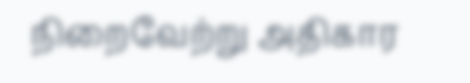நிறைவேற்று அதிகார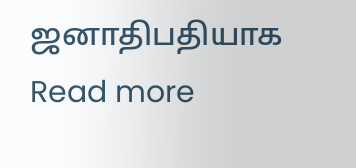ஜனாதிபதியாக
Read more